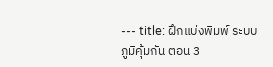--- title: ฝึกแบ่งพิมพ์ ระบบภูมิคุ้มกัน ตอน 3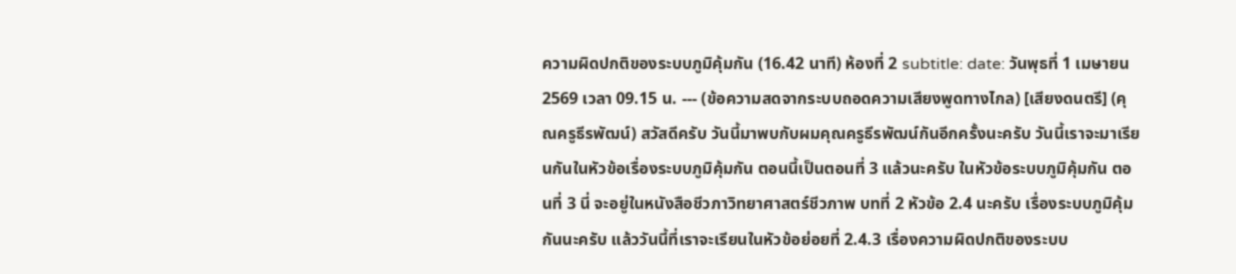ความผิดปกติของระบบภูมิคุ้มกัน (16.42 นาที) ห้องที่ 2 subtitle: date: วันพุธที่ 1 เมษายน 2569 เวลา 09.15 น. --- (ข้อความสดจากระบบถอดความเสียงพูดทางไกล) [เสียงดนตรี] (คุณครูธีรพัฒน์) สวัสดีครับ วันนี้มาพบกับผมคุณครูธีรพัฒน์กันอีกครั้งนะครับ วันนี้เราจะมาเรียนกันในหัวข้อเรื่องระบบภูมิคุ้มกัน ตอนนี้เป็นตอนที่ 3 แล้วนะครับ ในหัวข้อระบบภูมิคุ้มกัน ตอนที่ 3 นี่ จะอยู่ในหนังสือชีวภาวิทยาศาสตร์ชีวภาพ บทที่ 2 หัวข้อ 2.4 นะครับ เรื่องระบบภูมิคุ้มกันนะครับ แล้ววันนี้ที่เราจะเรียนในหัวข้อย่อยที่ 2.4.3 เรื่องความผิดปกติของระบบ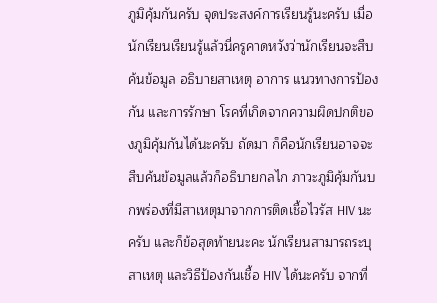ภูมิคุ้มกันครับ จุดประสงค์การเรียนรู้นะครับ เมื่อนักเรียนเรียนรู้แล้วนี่ครูคาดหวังว่านักเรียนจะสืบค้นข้อมูล อธิบายสาเหตุ อาการ แนวทางการป้องกัน และการรักษา โรคที่เกิดจากความผิดปกติของภูมิคุ้มกันได้นะครับ ถัดมา ก็คือนักเรียนอาจจะสืบค้นข้อมูลแล้วก็อธิบายกลไก ภาวะภูมิคุ้มกันบกพร่องที่มีสาเหตุมาจากการติดเชื้อไวรัส HIV นะครับ และก็ข้อสุดท้ายนะคะ นักเรียนสามารถระบุสาเหตุ และวิธีป้องกันเชื้อ HIV ได้นะครับ จากที่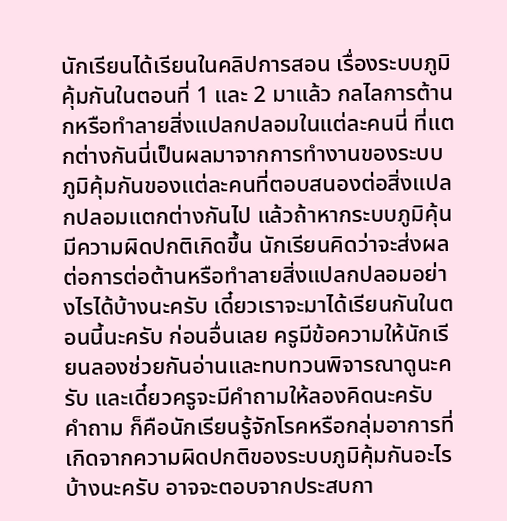นักเรียนได้เรียนในคลิปการสอน เรื่องระบบภูมิคุ้มกันในตอนที่ 1 และ 2 มาแล้ว กลไลการต้านกหรือทำลายสิ่งแปลกปลอมในแต่ละคนนี่ ที่แตกต่างกันนี่เป็นผลมาจากการทำงานของระบบภูมิคุ้มกันของแต่ละคนที่ตอบสนองต่อสิ่งแปลกปลอมแตกต่างกันไป แล้วถ้าหากระบบภูมิคุ้นมีความผิดปกติเกิดขึ้น นักเรียนคิดว่าจะส่งผลต่อการต่อต้านหรือทำลายสิ่งแปลกปลอมอย่างไรได้บ้างนะครับ เดี๋ยวเราจะมาได้เรียนกันในตอนนี้นะครับ ก่อนอื่นเลย ครูมีข้อความให้นักเรียนลองช่วยกันอ่านและทบทวนพิจารณาดูนะครับ และเดี๋ยวครูจะมีคำถามให้ลองคิดนะครับ คำถาม ก็คือนักเรียนรู้จักโรคหรือกลุ่มอาการที่เกิดจากความผิดปกติของระบบภูมิคุ้มกันอะไรบ้างนะครับ อาจจะตอบจากประสบกา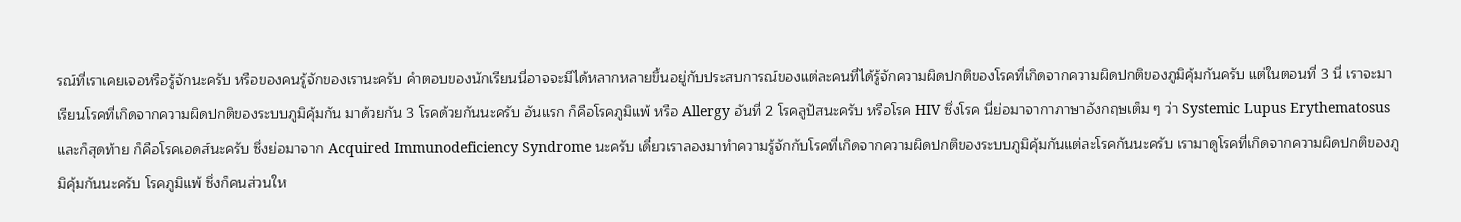รณ์ที่เราเคยเจอหรือรู้จักนะครับ หรือของคนรู้จักของเรานะครับ คำตอบของนักเรียนนี่อาจจะมีได้หลากหลายขึ้นอยู่กับประสบการณ์ของแต่ละคนที่ได้รู้จักความผิดปกติของโรคที่เกิดจากความผิดปกติของภูมิคุ้มกันครับ แต่ในตอนที่ 3 นี่ เราจะมาเรียนโรคที่เกิดจากความผิดปกติของระบบภูมิคุ้มกัน มาด้วยกัน 3 โรคด้วยกันนะครับ อันแรก ก็คือโรคภูมิแพ้ หรือ Allergy อันที่ 2 โรคลูปัสนะครับ หรือโรค HIV ซึ่งโรค นี่ย่อมาจากาภาษาอังกฤษเต็ม ๆ ว่า Systemic Lupus Erythematosus และก็สุดท้าย ก็คือโรคเอดส์นะครับ ซึ่งย่อมาจาก Acquired Immunodeficiency Syndrome นะครับ เดี๋ยวเราลองมาทำความรู้จักกับโรคที่เกิดจากความผิดปกติของระบบภูมิคุ้มกันแต่ละโรคกันนะครับ เรามาดูโรคที่เกิดจากความผิดปกติของภูมิคุ้มกันนะครับ โรคภูมิแพ้ ซึ่งก็คนส่วนให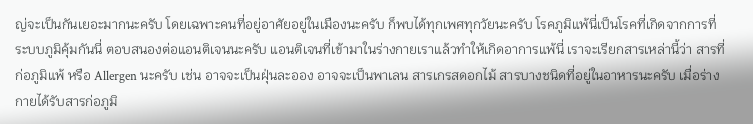ญ่จะเป็นกันเยอะมากนะครับ โดยเฉพาะคนที่อยู่อาศัยอยู่ในเมืองนะครับ ก็พบได้ทุกเพศทุกวัยนะครับ โรคภูมิแพ้นี่เป็นโรคที่เกิดจากการที่ระบบภูมิคุ้มกันนี่ ตอบสนองต่อแอนติเจนนะครับ แอนติเจนที่เข้ามาในร่างกายเราแล้วทำให้เกิดอาการแพ้นี่ เราจะเรียกสารเหล่านี้ว่า สารที่ก่อภูมิแพ้ หรือ Allergen นะครับ เช่น อาจจะเป็นฝุ่นละออง อาจจะเป็นพาเลน สารเกรสดอกไม้ สารบางชนิดที่อยู่ในอาหารนะครับ เมื่อร่างกายได้รับสารก่อภูมิ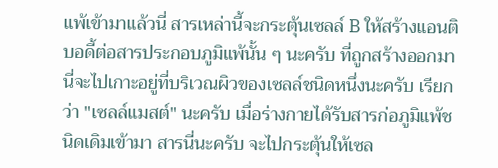แพ้เข้ามาแล้วนี่ สารเหล่านี้จะกระตุ้นเซลล์ B ให้สร้างแอนติบอดี้ต่อสารประกอบภูมิแพ้นั้น ๆ นะครับ ที่ถูกสร้างออกมานี่จะไปเกาะอยู่ที่บริเวณผิวของเซลล์ชนิดหนึ่งนะครับ เรียกว่า "เซลล์แมสต์" นะครับ เมื่อร่างกายได้รับสารก่อภูมิแพ้ชนิดเดิมเข้ามา สารนี่นะครับ จะไปกระตุ้นให้เซล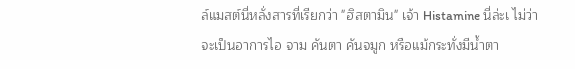ล์แมสต์นี่หลั่งสารที่เรียกว่า "ฮิสตามิน" เจ้า Histamine นี่ล่ะเ ไม่ว่าจะเป็นอาการไอ จาม คันตา คันจมูก หรือแม้กระทั่งมีน้ำตา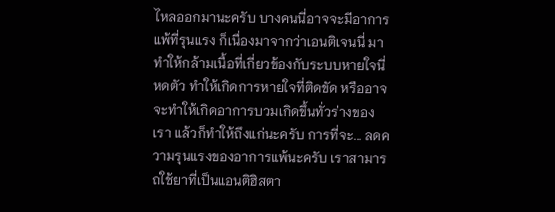ไหลออกมานะครับ บางคนนี่อาจจะมีอาการแพ้ที่รุนแรง ก็เนื่องมาจากว่าเอนติเจนนี่ มาทำให้กล้ามเนื้อที่เกี่ยวข้องกับระบบหายใจนี่หดตัว ทำให้เกิดการหายใจที่ติดขัด หรืออาจจะทำให้เกิดอาการบวมเกิดขึ้นทั่วร่างของเรา แล้วก็ทำให้ถึงแก่นะครับ การที่จะ... ลดความรุนแรงของอาการแพ้นะครับ เราสามารถใช้ยาที่เป็นแอนติฮิสตา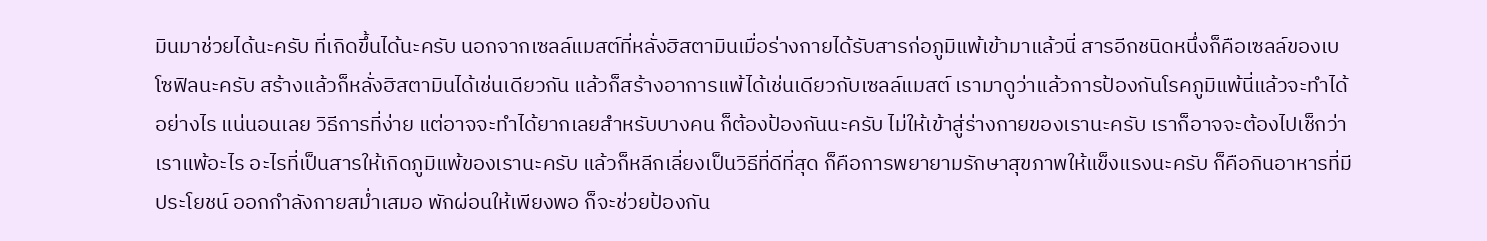มินมาช่วยได้นะครับ ที่เกิดขึ้นได้นะครับ นอกจากเซลล์แมสต์ที่หลั่งฮิสตามินเมื่อร่างกายได้รับสารก่อภูมิแพ้เข้ามาแล้วนี่ สารอีกชนิดหนึ่งก็คือเซลล์ของเบโซฟิลนะครับ สร้างแล้วก็หลั่งฮิสตามินได้เช่นเดียวกัน แล้วก็สร้างอาการแพ้ได้เช่นเดียวกับเซลล์แมสต์ เรามาดูว่าแล้วการป้องกันโรคภูมิแพ้นี่แล้วจะทำได้อย่างไร แน่นอนเลย วิธีการที่ง่าย แต่อาจจะทำได้ยากเลยสำหรับบางคน ก็ต้องป้องกันนะครับ ไม่ให้เข้าสู่ร่างกายของเรานะครับ เราก็อาจจะต้องไปเช็กว่าเราแพ้อะไร อะไรที่เป็นสารให้เกิดภูมิแพ้ของเรานะครับ แล้วก็หลีกเลี่ยงเป็นวิธีที่ดีที่สุด ก็คือการพยายามรักษาสุขภาพให้แข็งแรงนะครับ ก็คือกินอาหารที่มีประโยชน์ ออกกำลังกายสม่ำเสมอ พักผ่อนให้เพียงพอ ก็จะช่วยป้องกัน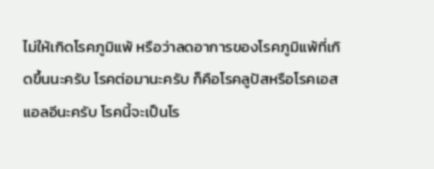ไม่ให้เกิดโรคภูมิแพ้ หรือว่าลดอาการของโรคภูมิแพ้ที่เกิดขึ้นนะครับ โรคต่อมานะครับ ก็คือโรคลูปัสหรือโรคเอสแอลอีนะครับ โรคนี้จะเป็นโร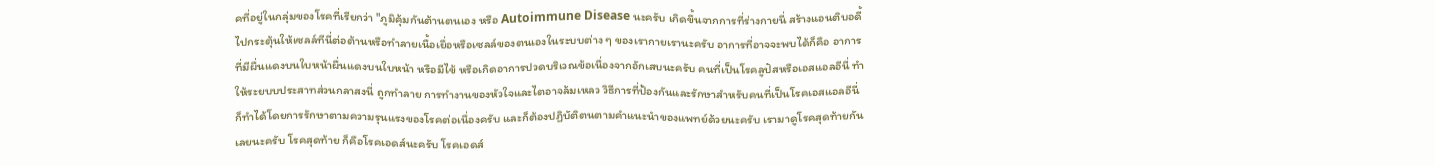คที่อยู่ในกลุ่มของโรคที่เรียกว่า "ภูมิคุ้มกันต้านตนเอง หรือ Autoimmune Disease นะครับ เกิดขึ้นจากการที่ร่างกายนี่ สร้างแอนติบอดี้ไปกระตุ้นให้เซลล์ทีนี่ต่อต้านหรือทำลายเนื้อเยื่อหรือเซลล์ของตนเองในระบบต่าง ๆ ของเรากายเรานะครับ อาการที่อาจจะพบได้ก็คือ อาการที่มีผื่นแดงบนใบหน้าผื่นแดงบนใบหน้า หรือมีไข้ หรือเกิดอาการปวดบริเวณข้อเนื่องจากอักเสบนะครับ คนที่เป็นโรคลูปัสหรือเอสแอลอีนี่ ทำให้ระยบบประสาทส่วนกลาสงนี่ ถูกทำลาย การทำงานของหัวใจและไตอาจล้มเหลว วิธีการที่ป้องกันและรักษาสำหรับคนที่เป็นโรคเอสแอลอีนี่ ก็ทำได้โดยการรักษาตามความรุนแรงของโรคต่อเนื่องครับ และก็ต้องปฏิบัติตนตามคำแนะนำของแพทย์ด้วยนะครับ เรามาดูโรคสุดท้ายกันเลยนะครับ โรคสุดท้าย ก็คือโรคเอดส์นะครับ โรคเอดส์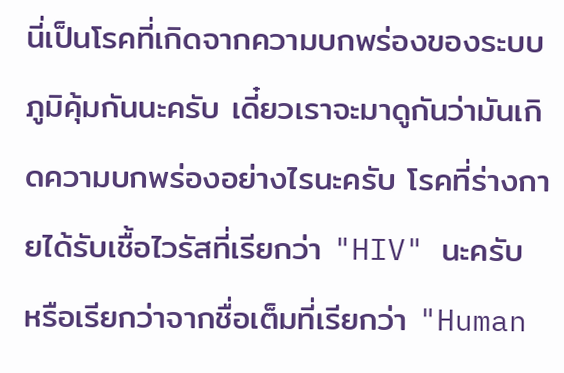นี่เป็นโรคที่เกิดจากความบกพร่องของระบบภูมิคุ้มกันนะครับ เดี๋ยวเราจะมาดูกันว่ามันเกิดความบกพร่องอย่างไรนะครับ โรคที่ร่างกายได้รับเชื้อไวรัสที่เรียกว่า "HIV" นะครับ หรือเรียกว่าจากชื่อเต็มที่เรียกว่า "Human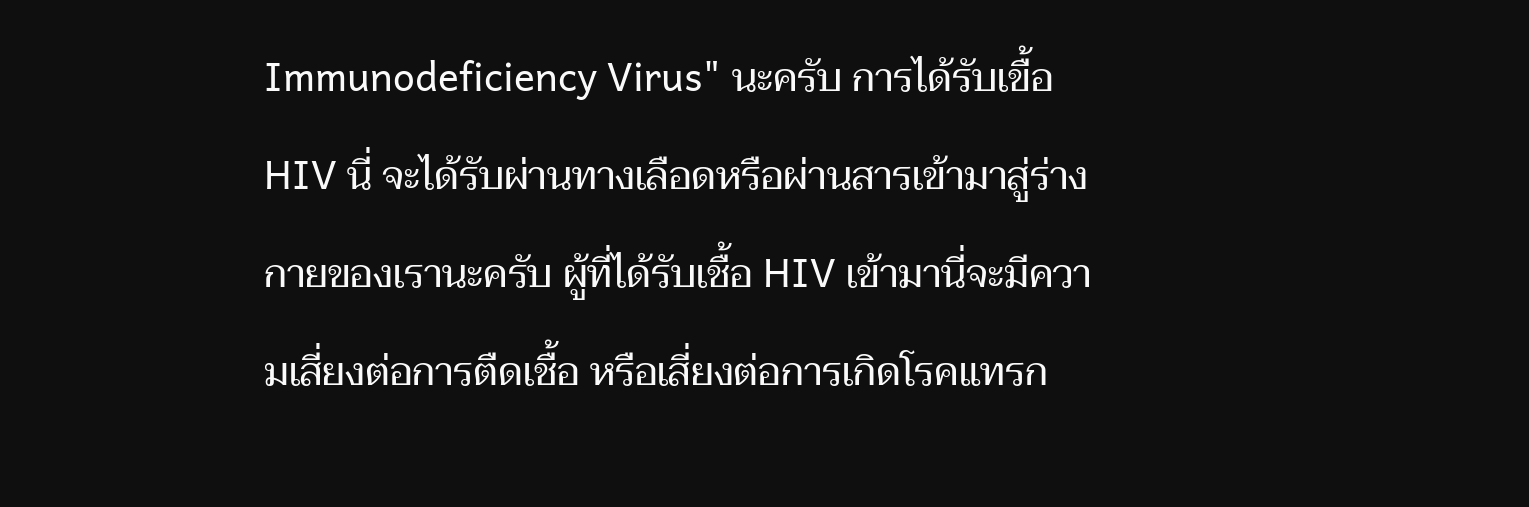Immunodeficiency Virus" นะครับ การได้รับเขื้อ HIV นี่ จะได้รับผ่านทางเลือดหรือผ่านสารเข้ามาสู่ร่างกายของเรานะครับ ผู้ที่ได้รับเชื้อ HIV เข้ามานี่จะมีความเสี่ยงต่อการตืดเชื้อ หรือเสี่ยงต่อการเกิดโรคแทรก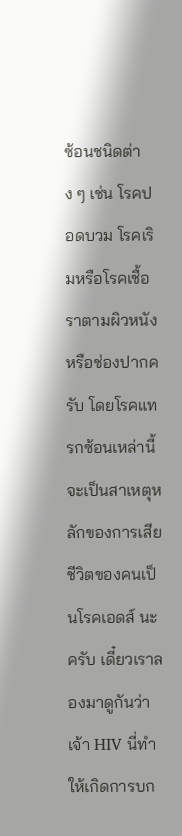ซ้อนชนิดต่าง ๆ เช่น โรคปอดบวม โรคเริมหรือโรคเชื้อราตามผิวหนัง หรือช่องปากครับ โดยโรคแทรกซ้อนเหล่านี้จะเป็นสาเหตุหลักของการเสียชีวิตของคนเป็นโรคเอดส์ นะครับ เดี๋ยวเราลองมาดูกันว่าเจ้า HIV นี่ทำให้เกิดการบก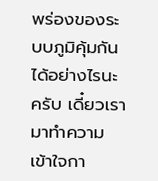พร่องของระบบภูมิคุ้มกันได้อย่างไรนะครับ เดี๋ยวเรามาทำความเข้าใจกา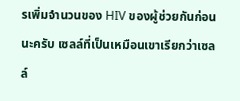รเพิ่มจำนวนของ HIV ของผู้ช่วยกันก่อนนะครับ เซลล์ที่เป็นเหมือนเขาเรียกว่าเซลล์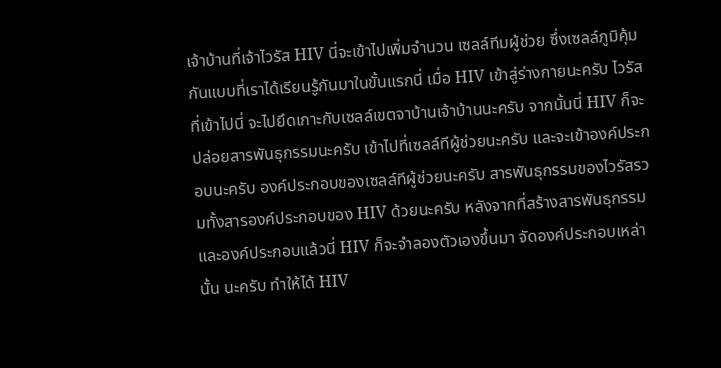เจ้าบ้านที่เจ้าไวรัส HIV นี่จะเข้าไปเพิ่มจำนวน เซลล์ทีมผู้ช่วย ซึ่งเซลล์ภูมิคุ้มกันแบบที่เราได้เรียนรู้กันมาในขั้นแรกนี่ เมื่อ HIV เข้าสู่ร่างกายนะครับ ไวรัสที่เข้าไปนี่ จะไปยึดเกาะกับเซลล์เขตจาบ้านเจ้าบ้านนะครับ จากนั้นนี่ HIV ก็จะปล่อยสารพันธุกรรมนะครับ เข้าไปที่เซลล์ทีผู้ช่วยนะครับ และจะเข้าองค์ประกอบนะครับ องค์ประกอบของเซลล์ทีผู้ช่วยนะครับ สารพันธุกรรมของไวรัสรวมทั้งสารองค์ประกอบของ HIV ด้วยนะครับ หลังจากที่สร้างสารพันธุกรรมและองค์ประกอบแล้วนี่ HIV ก็จะจำลองตัวเองขึ้นมา จัดองค์ประกอบเหล่านั้น นะครับ ทำให้ได้ HIV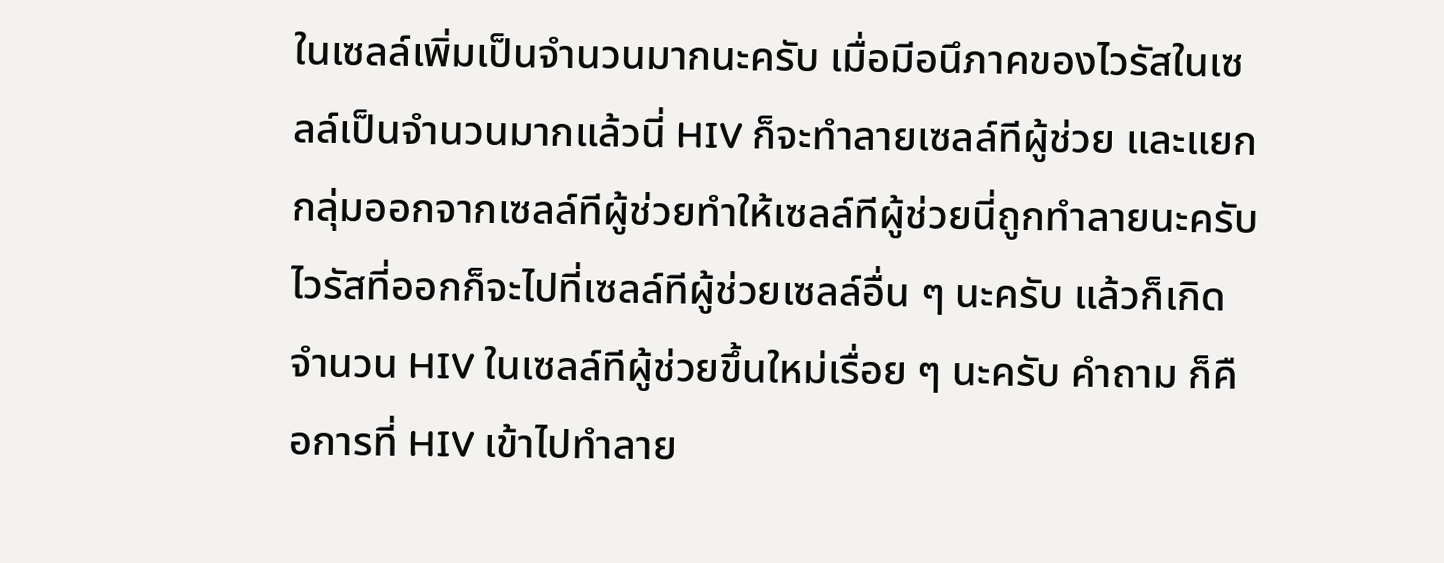ในเซลล์เพิ่มเป็นจำนวนมากนะครับ เมื่อมีอนึภาคของไวรัสในเซลล์เป็นจำนวนมากแล้วนี่ HIV ก็จะทำลายเซลล์ทีผู้ช่วย และแยกกลุ่มออกจากเซลล์ทีผู้ช่วยทำให้เซลล์ทีผู้ช่วยนี่ถูกทำลายนะครับ ไวรัสที่ออกก็จะไปที่เซลล์ทีผู้ช่วยเซลล์อื่น ๆ นะครับ แล้วก็เกิดจำนวน HIV ในเซลล์ทีผู้ช่วยขึ้นใหม่เรื่อย ๆ นะครับ คำถาม ก็คือการที่ HIV เข้าไปทำลาย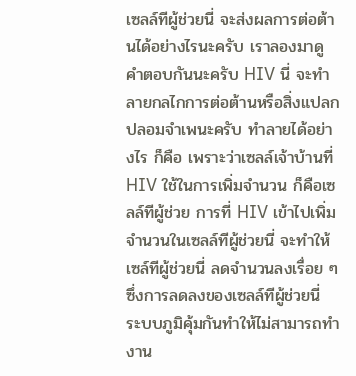เซลล์ทีผู้ช่วยนี่ จะส่งผลการต่อต้านได้อย่างไรนะครับ เราลองมาดูคำตอบกันนะครับ HIV นี่ จะทำลายกลไกการต่อต้านหรือสิ่งแปลกปลอมจำเพนะครับ ทำลายได้อย่างไร ก็คือ เพราะว่าเซลล์เจ้าบ้านที่ HIV ใช้ในการเพิ่มจำนวน ก็คือเซลล์ทีผู้ช่วย การที่ HIV เข้าไปเพิ่มจำนวนในเซลล์ทีผู้ช่วยนี่ จะทำให้เซล์ทีผู้ช่วยนี่ ลดจำนวนลงเรื่อย ๆ ซึ่งการลดลงของเซลล์ทีผู้ช่วยนี่ ระบบภูมิคุ้มกันทำให้ไม่สามารถทำงาน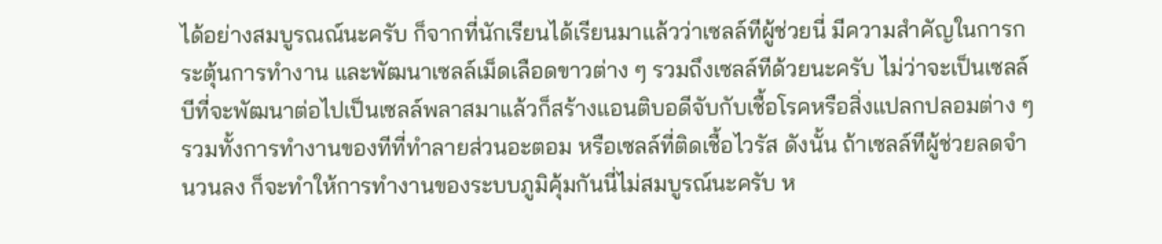ได้อย่างสมบูรณณ์นะครับ ก็จากที่นักเรียนได้เรียนมาแล้วว่าเซลล์ทีผู้ช่วยนี่ มีความสำคัญในการกระตุ้นการทำงาน และพัฒนาเซลล์เม็ดเลือดขาวต่าง ๆ รวมถึงเซลล์ทีด้วยนะครับ ไม่ว่าจะเป็นเซลล์บีที่จะพัฒนาต่อไปเป็นเซลล์พลาสมาแล้วก็สร้างแอนติบอดีจับกับเชื้อโรคหรือสิ่งแปลกปลอมต่าง ๆ รวมทั้งการทำงานของทีที่ทำลายส่วนอะตอม หรือเซลล์ที่ติดเชื้อไวรัส ดังนั้น ถ้าเซลล์ทีผู้ช่วยลดจำนวนลง ก็จะทำให้การทำงานของระบบภูมิคุ้มกันนี่ไม่สมบูรณ์นะครับ ห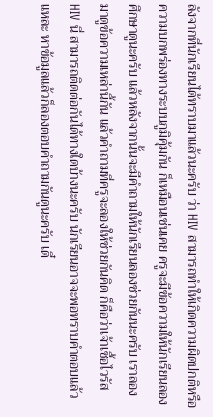ลังจากที่นักเรียนได้ทราบมาแล้วนะครับ ว่า HIV สามารถทำให้เกิดความผิดปกติหรือความบกพร่องทางระบบภูมิคุ้มกัน ก็เหมือนเช่นเคย ครูจะมีข้อความให้นักเรียนลองศึกษาดูนะครับ แล้วหลังจากนั้นจะมีคำถามให้นักเรียนลองช่วยกันนะครับ เราลองมาดูข้อความเหล่านี้กัน แล้วคำถามที่ครูจะลองให้ช่วยกันคิด ก็คือว่าเจ้าเชื้อไวรัส HIV นี่ สามารถติดต่อกันได้ทางใดบ้างนะครับ นักเรียนอาจจะพอทราบคำตอบแล้วแหละ หาข้อมูลแล้วก็ลองตอบคำถามกันดูนะครับ เดี๋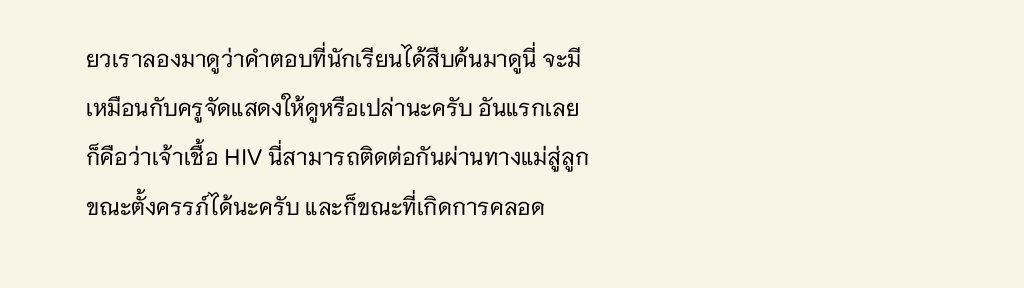ยวเราลองมาดูว่าคำตอบที่นักเรียนได้สืบค้นมาดูนี่ จะมีเหมือนกับครูจัดแสดงให้ดูหรือเปล่านะครับ อันแรกเลย ก็คือว่าเจ้าเชื้อ HIV นี่สามารถติดต่อกันผ่านทางแม่สู่ลูกขณะตั้งครรภ์ได้นะครับ และก็ขณะที่เกิดการคลอด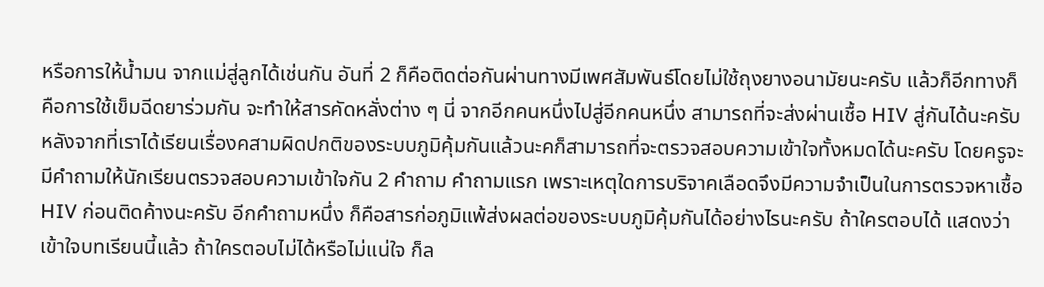หรือการให้น้ำมน จากแม่สู่ลูกได้เช่นกัน อันที่ 2 ก็คือติดต่อกันผ่านทางมีเพศสัมพันธ์โดยไม่ใช้ถุงยางอนามัยนะครับ แล้วก็อีกทางก็คือการใช้เข็มฉีดยาร่วมกัน จะทำให้สารคัดหลั่งต่าง ๆ นี่ จากอีกคนหนึ่งไปสู่อีกคนหนึ่ง สามารถที่จะส่งผ่านเชื้อ HIV สู่กันได้นะครับ หลังจากที่เราได้เรียนเรื่องคสามผิดปกติของระบบภูมิคุ้มกันแล้วนะคก็สามารถที่จะตรวจสอบความเข้าใจทั้งหมดได้นะครับ โดยครูจะมีคำถามให้นักเรียนตรวจสอบความเข้าใจกัน 2 คำถาม คำถามแรก เพราะเหตุใดการบริจาคเลือดจึงมีความจำเป็นในการตรวจหาเชื้อ HIV ก่อนติดค้างนะครับ อีกคำถามหนึ่ง ก็คือสารก่อภูมิแพ้ส่งผลต่อของระบบภูมิคุ้มกันได้อย่างไรนะครับ ถ้าใครตอบได้ แสดงว่าเข้าใจบทเรียนนี้แล้ว ถ้าใครตอบไม่ได้หรือไม่แน่ใจ ก็ล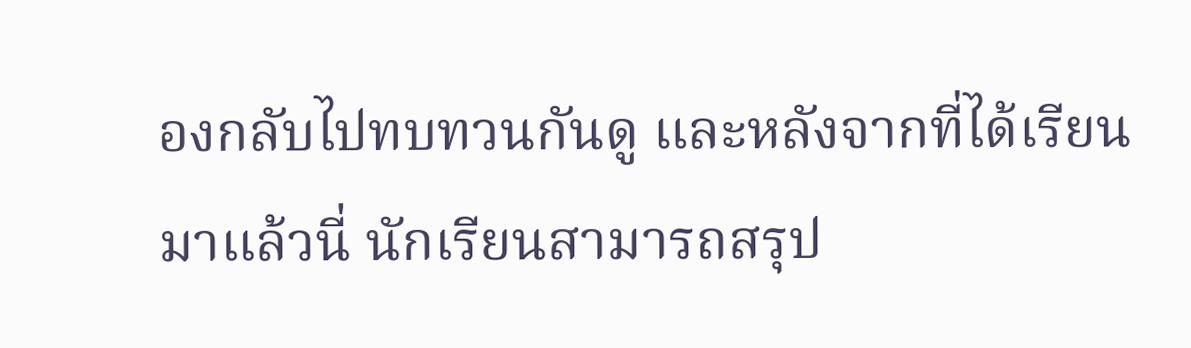องกลับไปทบทวนกันดู และหลังจากที่ได้เรียนมาแล้วนี่ นักเรียนสามารถสรุป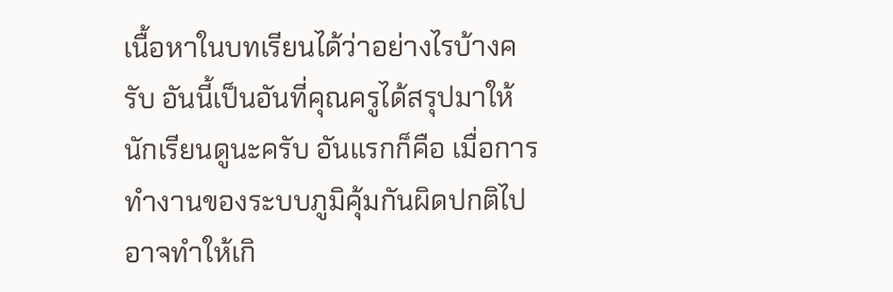เนื้อหาในบทเรียนได้ว่าอย่างไรบ้างครับ อันนี้เป็นอันที่คุณครูได้สรุปมาให้นักเรียนดูนะครับ อันแรกก็คือ เมื่อการทำงานของระบบภูมิคุ้มกันผิดปกติไป อาจทำให้เกิ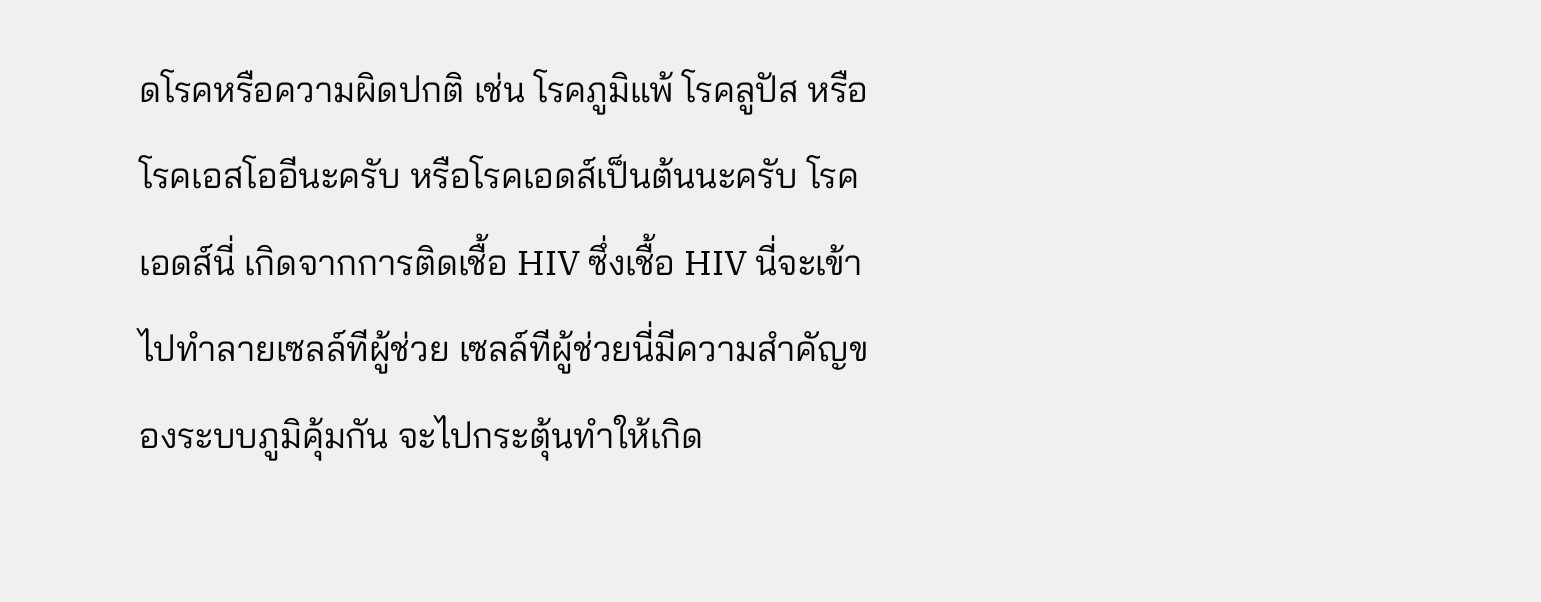ดโรคหรือความผิดปกติ เช่น โรคภูมิแพ้ โรคลูปัส หรือโรคเอสโออีนะครับ หรือโรคเอดส์เป็นต้นนะครับ โรคเอดส์นี่ เกิดจากการติดเชื้อ HIV ซึ่งเชื้อ HIV นี่จะเข้าไปทำลายเซลล์ทีผู้ช่วย เซลล์ทีผู้ช่วยนี่มีความสำคัญของระบบภูมิคุ้มกัน จะไปกระตุ้นทำให้เกิด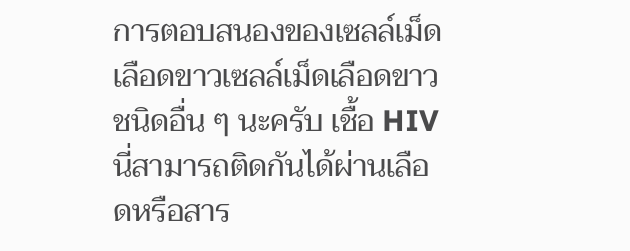การตอบสนองของเซลล์เม็ดเลือดขาวเซลล์เม็ดเลือดขาวชนิดอื่น ๆ นะครับ เชื้อ HIV นี่สามารถติดกันได้ผ่านเลือดหรือสาร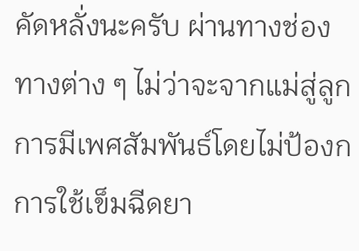คัดหลั่งนะครับ ผ่านทางช่องทางต่าง ๆ ไม่ว่าจะจากแม่สู่ลูก การมีเพศสัมพันธ์โดยไม่ป้องกการใช้เข็มฉีดยา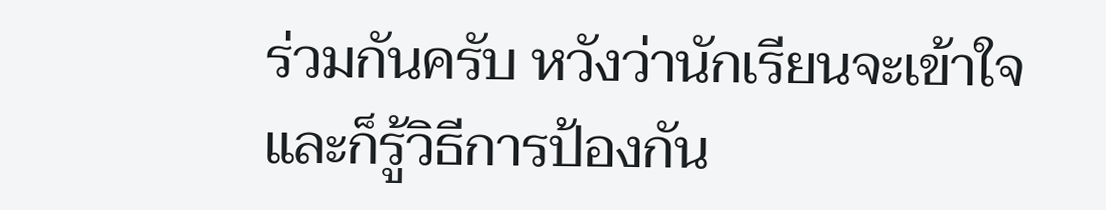ร่วมกันครับ หวังว่านักเรียนจะเข้าใจและก็รู้วิธีการป้องกัน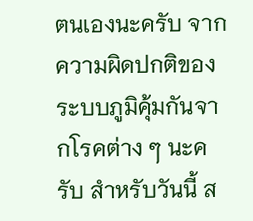ตนเองนะครับ จากความผิดปกติของระบบภูมิคุ้มกันจากโรคต่าง ๆ นะครับ สำหรับวันนี้ ส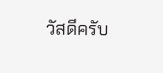วัสดีครับ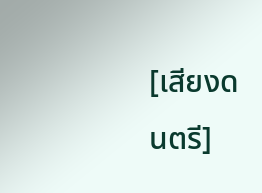[เสียงดนตรี]